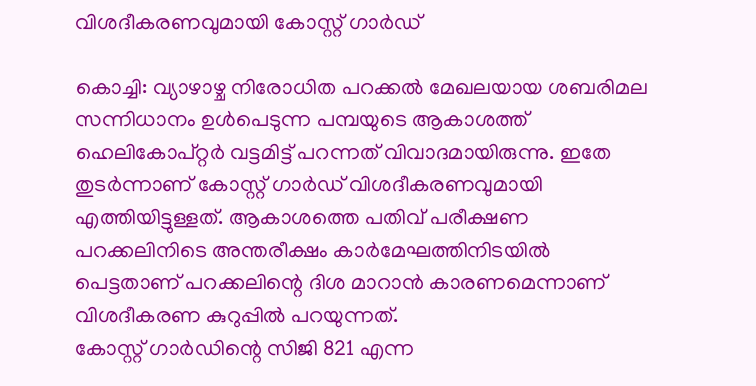വിശദീകരണവുമായി കോസ്റ്റ് ഗാർഡ്

കൊച്ചി: വ്യാഴാഴ്ച നിരോധിത പറക്കൽ മേഖലയായ ശബരിമല സന്നിധാനം ഉൾപെടുന്ന പമ്പയുടെ ആകാശത്ത് ഹെലികോപ്റ്റർ വട്ടമിട്ട് പറന്നത് വിവാദമായിരുന്നു. ഇതേ തുടർന്നാണ് കോസ്റ്റ് ഗാർഡ് വിശദീകരണവുമായി എത്തിയിട്ടുള്ളത്. ആകാശത്തെ പതിവ് പരീക്ഷണ പറക്കലിനിടെ അന്തരീക്ഷം കാർമേഘത്തിനിടയിൽ പെട്ടതാണ് പറക്കലിന്റെ ദിശ മാറാൻ കാരണമെന്നാണ് വിശദീകരണ കുറുപ്പിൽ പറയുന്നത്.
കോസ്റ്റ് ഗാർഡിന്റെ സിജി 821 എന്ന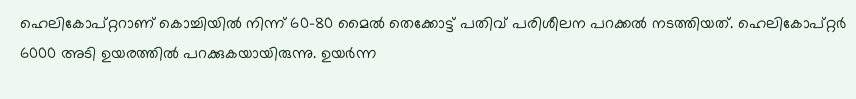ഹെലികോപ്റ്ററാണ് കൊച്ചിയിൽ നിന്ന് 60-80 മൈൽ തെക്കോട്ട് പതിവ് പരിശീലന പറക്കൽ നടത്തിയത്. ഹെലികോപ്റ്റർ 6000 അടി ഉയരത്തിൽ പറക്കുകയായിരുന്നു. ഉയർന്ന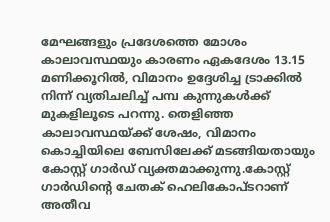മേഘങ്ങളും പ്രദേശത്തെ മോശം കാലാവസ്ഥയും കാരണം ഏകദേശം 13.15 മണിക്കൂറിൽ, വിമാനം ഉദ്ദേശിച്ച ട്രാക്കിൽ നിന്ന് വ്യതിചലിച്ച് പമ്പ കുന്നുകൾക്ക് മുകളിലൂടെ പറന്നു. തെളിഞ്ഞ കാലാവസ്ഥയ്ക്ക് ശേഷം, വിമാനം കൊച്ചിയിലെ ബേസിലേക്ക് മടങ്ങിയതായും കോസ്റ്റ് ഗാർഡ് വ്യക്തമാക്കുന്നു.കോസ്റ്റ് ഗാർഡിന്റെ ചേതക് ഹെലികോപ്ടറാണ് അതീവ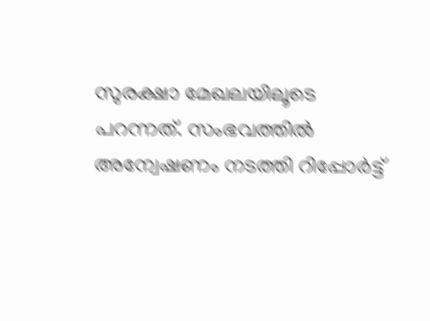സുരക്ഷാ മേഖലയിലൂടെ പറന്നത്. സംഭവത്തിൽ അന്വേഷണം നടത്തി റിപ്പോർട്ട്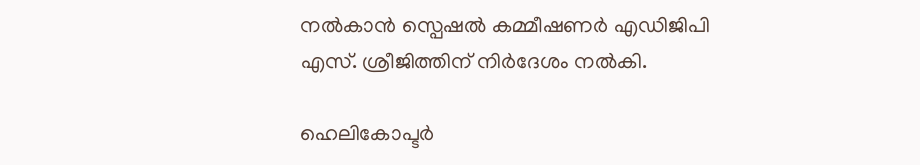നല്‍കാൻ സ്പെഷല്‍ കമ്മീഷണർ എഡിജിപി എസ്. ശ്രീജിത്തിന് നിർദേശം നല്‍കി.

ഹെലികോപ്ടർ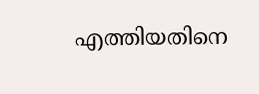എത്തിയതിനെ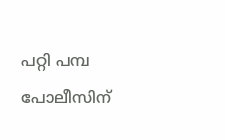പറ്റി പമ്പ പോലീസിന്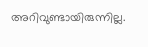അറിവുണ്ടായിരുന്നില്ല.